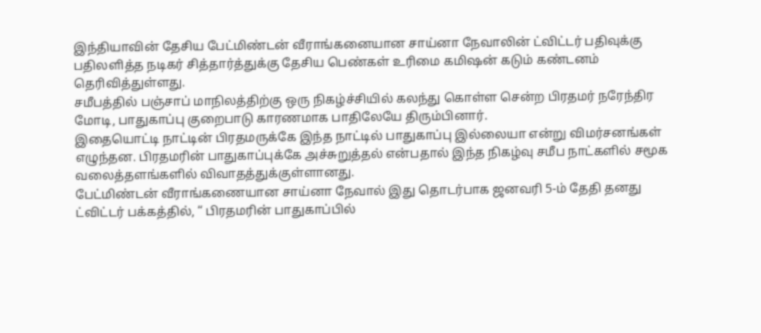இந்தியாவின் தேசிய பேட்மிண்டன் வீராங்கனையான சாய்னா நேவாலின் ட்விட்டர் பதிவுக்கு பதிலளித்த நடிகர் சித்தார்த்துக்கு தேசிய பெண்கள் உரிமை கமிஷன் கடும் கண்டனம் தெரிவித்துள்ளது.
சமீபத்தில் பஞ்சாப் மாநிலத்திற்கு ஒரு நிகழ்ச்சியில் கலந்து கொள்ள சென்ற பிரதமர் நரேந்திர மோடி, பாதுகாப்பு குறைபாடு காரணமாக பாதிலேயே திரும்பினார்.
இதையொட்டி நாட்டின் பிரதமருக்கே இந்த நாட்டில் பாதுகாப்பு இல்லையா என்று விமர்சனங்கள் எழுந்தன. பிரதமரின் பாதுகாப்புக்கே அச்சுறுத்தல் என்பதால் இந்த நிகழ்வு சமீப நாட்களில் சமூக வலைத்தளங்களில் விவாதத்துக்குள்ளானது.
பேட்மிண்டன் வீராங்கணையான சாய்னா நேவால் இது தொடர்பாக ஜனவரி 5-ம் தேதி தனது ட்விட்டர் பக்கத்தில், “ பிரதமரின் பாதுகாப்பில்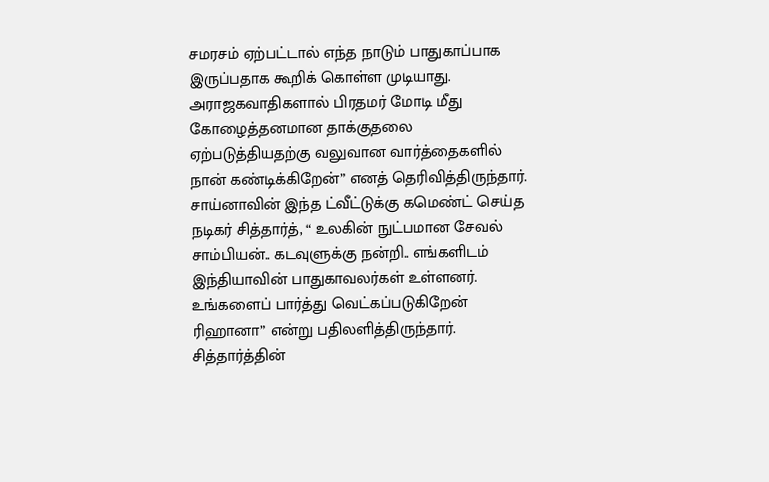சமரசம் ஏற்பட்டால் எந்த நாடும் பாதுகாப்பாக இருப்பதாக கூறிக் கொள்ள முடியாது. அராஜகவாதிகளால் பிரதமர் மோடி மீது கோழைத்தனமான தாக்குதலை ஏற்படுத்தியதற்கு வலுவான வார்த்தைகளில் நான் கண்டிக்கிறேன்” எனத் தெரிவித்திருந்தார்.
சாய்னாவின் இந்த ட்வீட்டுக்கு கமெண்ட் செய்த நடிகர் சித்தார்த், “ உலகின் நுட்பமான சேவல் சாம்பியன்.. கடவுளுக்கு நன்றி.. எங்களிடம் இந்தியாவின் பாதுகாவலர்கள் உள்ளனர். உங்களைப் பார்த்து வெட்கப்படுகிறேன் ரிஹானா” என்று பதிலளித்திருந்தார்.
சித்தார்த்தின்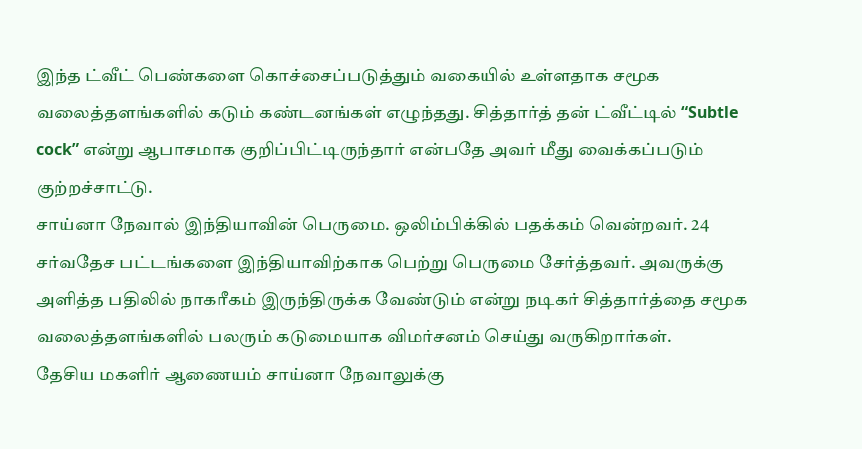இந்த ட்வீட் பெண்களை கொச்சைப்படுத்தும் வகையில் உள்ளதாக சமூக வலைத்தளங்களில் கடும் கண்டனங்கள் எழுந்தது. சித்தார்த் தன் ட்வீட்டில் “Subtle cock” என்று ஆபாசமாக குறிப்பிட்டிருந்தார் என்பதே அவர் மீது வைக்கப்படும் குற்றச்சாட்டு.
சாய்னா நேவால் இந்தியாவின் பெருமை. ஒலிம்பிக்கில் பதக்கம் வென்றவர். 24 சர்வதேச பட்டங்களை இந்தியாவிற்காக பெற்று பெருமை சேர்த்தவர். அவருக்கு அளித்த பதிலில் நாகரீகம் இருந்திருக்க வேண்டும் என்று நடிகர் சித்தார்த்தை சமூக வலைத்தளங்களில் பலரும் கடுமையாக விமர்சனம் செய்து வருகிறார்கள்.
தேசிய மகளிர் ஆணையம் சாய்னா நேவாலுக்கு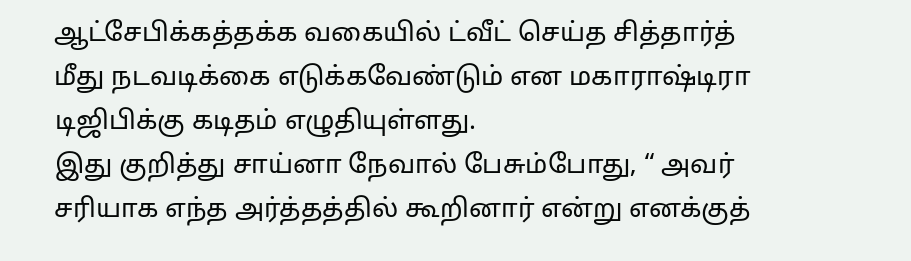ஆட்சேபிக்கத்தக்க வகையில் ட்வீட் செய்த சித்தார்த் மீது நடவடிக்கை எடுக்கவேண்டும் என மகாராஷ்டிரா டிஜிபிக்கு கடிதம் எழுதியுள்ளது.
இது குறித்து சாய்னா நேவால் பேசும்போது, “ அவர் சரியாக எந்த அர்த்தத்தில் கூறினார் என்று எனக்குத்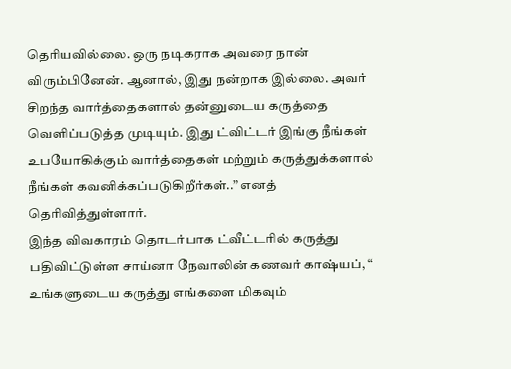தெரியவில்லை. ஒரு நடிகராக அவரை நான் விரும்பினேன். ஆனால், இது நன்றாக இல்லை. அவர் சிறந்த வார்த்தைகளால் தன்னுடைய கருத்தை வெளிப்படுத்த முடியும். இது ட்விட்டர் இங்கு நீங்கள் உபயோகிக்கும் வார்த்தைகள் மற்றும் கருத்துக்களால் நீங்கள் கவனிக்கப்படுகிறீர்கள்..” எனத் தெரிவித்துள்ளார்.
இந்த விவகாரம் தொடர்பாக ட்வீட்டரில் கருத்து பதிவிட்டுள்ள சாய்னா நேவாலின் கணவர் காஷ்யப், “ உங்களுடைய கருத்து எங்களை மிகவும்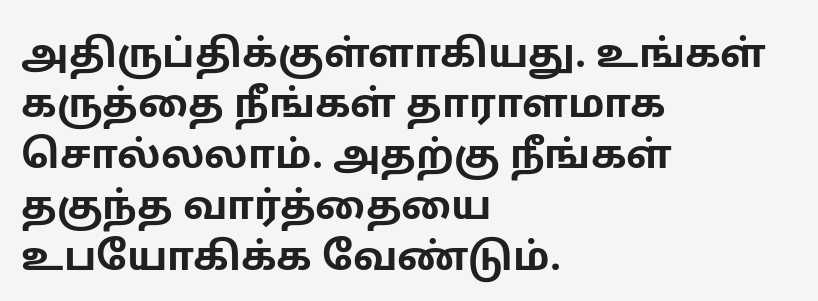அதிருப்திக்குள்ளாகியது. உங்கள் கருத்தை நீங்கள் தாராளமாக சொல்லலாம். அதற்கு நீங்கள் தகுந்த வார்த்தையை உபயோகிக்க வேண்டும்.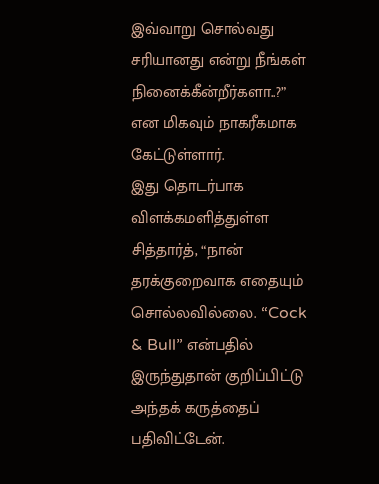இவ்வாறு சொல்வது சரியானது என்று நீங்கள் நினைக்கீன்றீர்களா..?” என மிகவும் நாகரீகமாக கேட்டுள்ளார்.
இது தொடர்பாக விளக்கமளித்துள்ள சித்தார்த், “நான் தரக்குறைவாக எதையும் சொல்லவில்லை. “Cock & Bull” என்பதில் இருந்துதான் குறிப்பிட்டு அந்தக் கருத்தைப் பதிவிட்டேன்.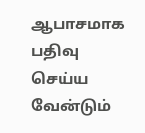ஆபாசமாக பதிவு செய்ய வேன்டும்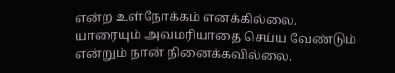என்ற உள்நோக்கம் எனக்கில்லை. யாரையும் அவமரியாதை செய்ய வேண்டும் என்றும் நான் நினைக்கவில்லை.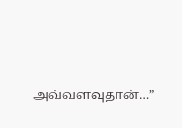அவ்வளவுதான்…”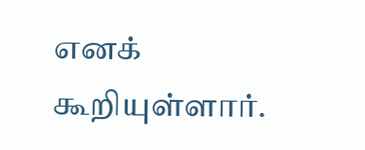எனக் கூறியுள்ளார்.